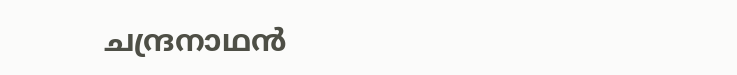ചന്ദ്രനാഥൻ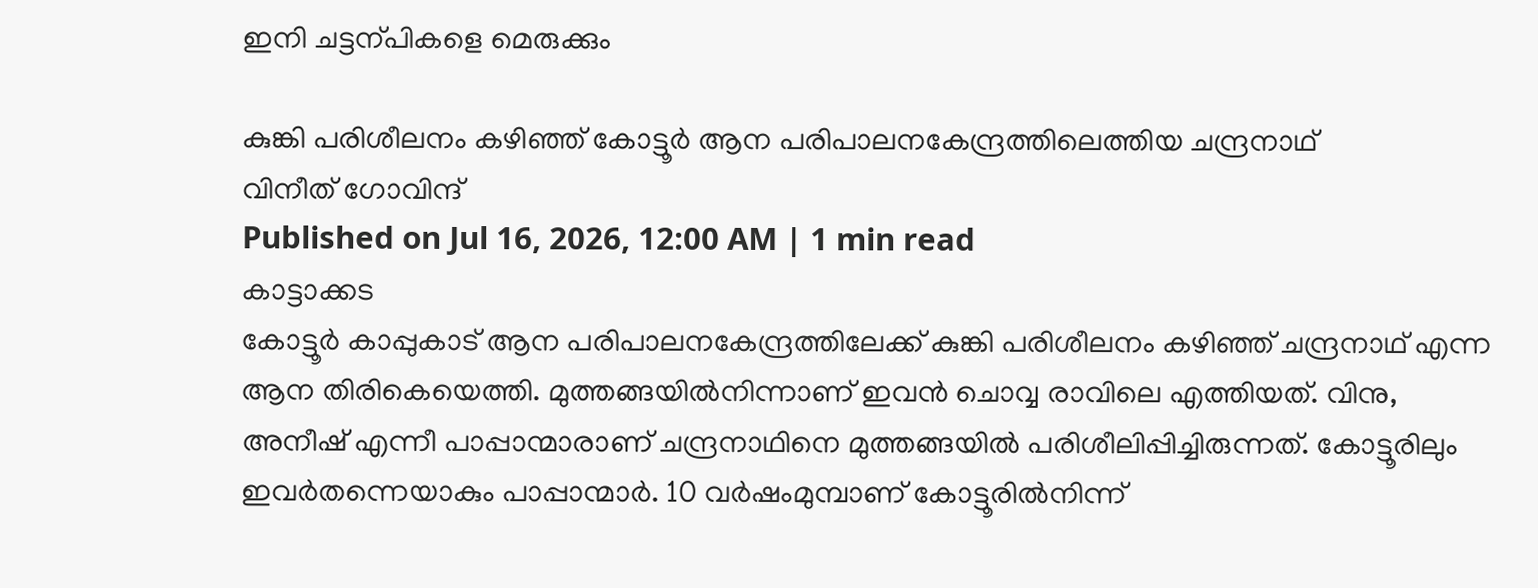ഇനി ചട്ടന്പികളെ മെരുക്കും

കുങ്കി പരിശീലനം കഴിഞ്ഞ് കോട്ടൂർ ആന പരിപാലനകേന്ദ്രത്തിലെത്തിയ ചന്ദ്രനാഥ്
വിനീത് ഗോവിന്ദ്
Published on Jul 16, 2026, 12:00 AM | 1 min read
കാട്ടാക്കട
കോട്ടൂർ കാപ്പുകാട് ആന പരിപാലനകേന്ദ്രത്തിലേക്ക് കുങ്കി പരിശീലനം കഴിഞ്ഞ് ചന്ദ്രനാഥ് എന്ന ആന തിരികെയെത്തി. മുത്തങ്ങയിൽനിന്നാണ് ഇവൻ ചൊവ്വ രാവിലെ എത്തിയത്. വിനു, അനീഷ് എന്നീ പാപ്പാന്മാരാണ് ചന്ദ്രനാഥിനെ മുത്തങ്ങയിൽ പരിശീലിപ്പിച്ചിരുന്നത്. കോട്ടൂരിലും ഇവർതന്നെയാകും പാപ്പാന്മാർ. 10 വർഷംമുമ്പാണ് കോട്ടൂരിൽനിന്ന്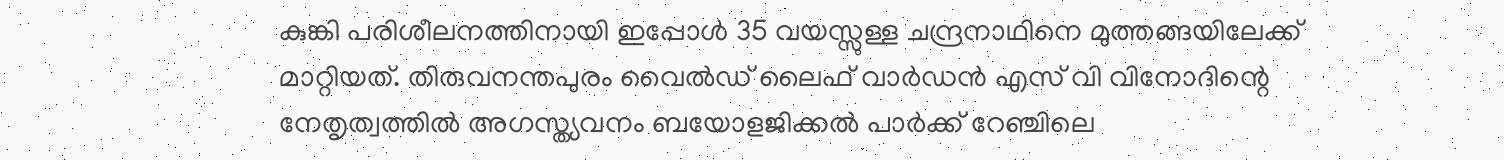കുങ്കി പരിശീലനത്തിനായി ഇപ്പോൾ 35 വയസ്സുള്ള ചന്ദ്രനാഥിനെ മുത്തങ്ങയിലേക്ക് മാറ്റിയത്. തിരുവനന്തപുരം വൈൽഡ് ലൈഫ് വാർഡൻ എസ് വി വിനോദിന്റെ നേതൃത്വത്തിൽ അഗസ്ത്യവനം ബയോളജിക്കൽ പാർക്ക് റേഞ്ചിലെ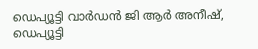ഡെപ്യൂട്ടി വാർഡൻ ജി ആർ അനീഷ്, ഡെപ്യൂട്ടി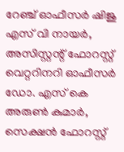റേഞ്ച് ഓഫീസർ ഷിജു എസ് വി നായർ, അസിസ്റ്റന്റ് ഫോറസ്റ്റ് വെറ്ററിനറി ഓഫീസർ ഡോ. എസ് കെ അരുൺ കുമാർ, സെക്ഷൻ ഫോറസ്റ്റ്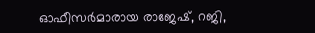ഓഫീസർമാരായ രാജേഷ്, റജി,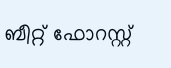ബീറ്റ് ഫോറസ്റ്റ്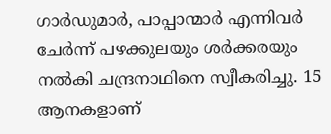ഗാർഡുമാർ, പാപ്പാന്മാർ എന്നിവർ ചേർന്ന് പഴക്കുലയും ശർക്കരയും നൽകി ചന്ദ്രനാഥിനെ സ്വീകരിച്ചു. 15 ആനകളാണ്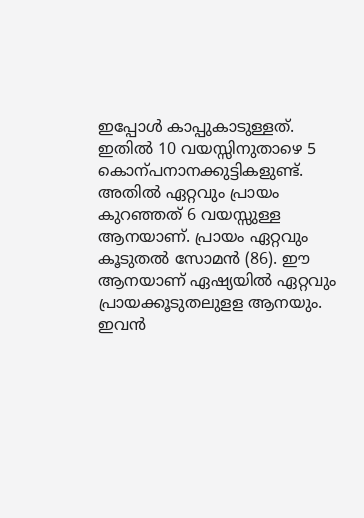ഇപ്പോൾ കാപ്പുകാടുള്ളത്. ഇതിൽ 10 വയസ്സിനുതാഴെ 5 കൊന്പനാനക്കുട്ടികളുണ്ട്. അതിൽ ഏറ്റവും പ്രായം കുറഞ്ഞത് 6 വയസ്സുള്ള ആനയാണ്. പ്രായം ഏറ്റവും കൂടുതൽ സോമൻ (86). ഈ ആനയാണ് ഏഷ്യയിൽ ഏറ്റവും പ്രായക്കൂടുതലുളള ആനയും. ഇവൻ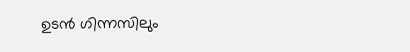ഉടൻ ഗിന്നസിലും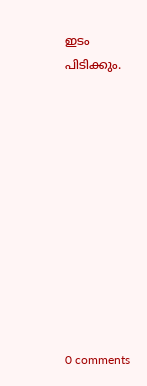ഇടം പിടിക്കും.











0 comments